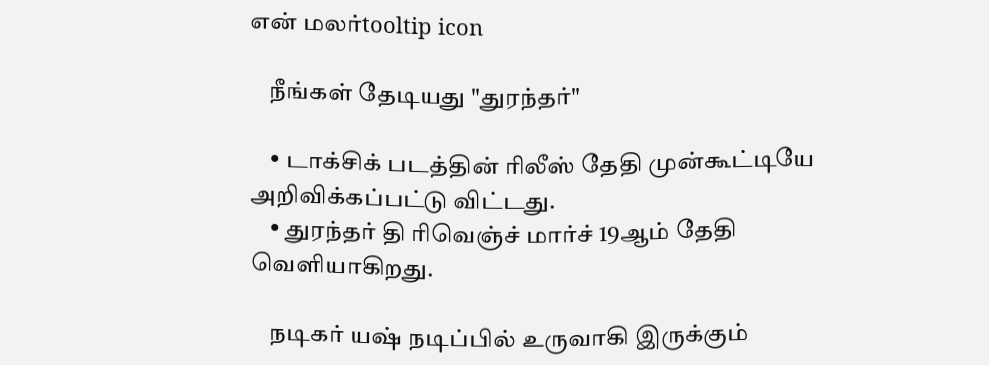என் மலர்tooltip icon

    நீங்கள் தேடியது "துரந்தர்"

    • டாக்சிக் படத்தின் ரிலீஸ் தேதி முன்கூட்டியே அறிவிக்கப்பட்டு விட்டது.
    • துரந்தர் தி ரிவெஞ்ச் மார்ச் 19ஆம் தேதி வெளியாகிறது.

    நடிகர் யஷ் நடிப்பில் உருவாகி இருக்கும்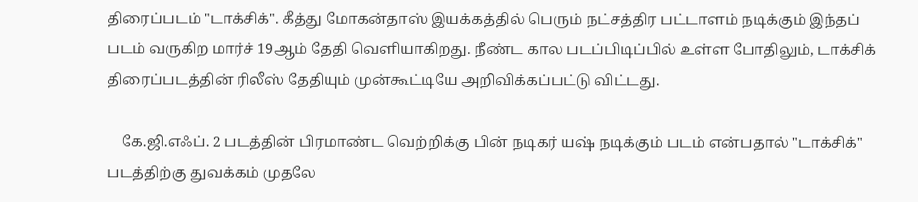திரைப்படம் "டாக்சிக்". கீத்து மோகன்தாஸ் இயக்கத்தில் பெரும் நட்சத்திர பட்டாளம் நடிக்கும் இந்தப் படம் வருகிற மார்ச் 19ஆம் தேதி வெளியாகிறது. நீண்ட கால படப்பிடிப்பில் உள்ள போதிலும், டாக்சிக் திரைப்படத்தின் ரிலீஸ் தேதியும் முன்கூட்டியே அறிவிக்கப்பட்டு விட்டது.

    கே.ஜி.எஃப். 2 படத்தின் பிரமாண்ட வெற்றிக்கு பின் நடிகர் யஷ் நடிக்கும் படம் என்பதால் "டாக்சிக்" படத்திற்கு துவக்கம் முதலே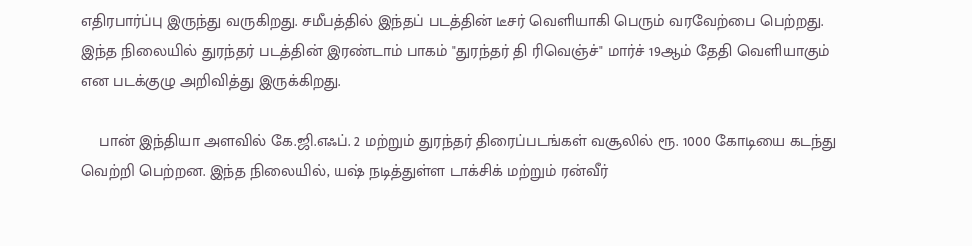எதிரபார்ப்பு இருந்து வருகிறது. சமீபத்தில் இந்தப் படத்தின் டீசர் வெளியாகி பெரும் வரவேற்பை பெற்றது. இந்த நிலையில் துரந்தர் படத்தின் இரண்டாம் பாகம் "துரந்தர் தி ரிவெஞ்ச்" மார்ச் 19ஆம் தேதி வெளியாகும் என படக்குழு அறிவித்து இருக்கிறது.

    பான் இந்தியா அளவில் கே.ஜி.எஃப். 2 மற்றும் துரந்தர் திரைப்படங்கள் வசூலில் ரூ. 1000 கோடியை கடந்து வெற்றி பெற்றன. இந்த நிலையில், யஷ் நடித்துள்ள டாக்சிக் மற்றும் ரன்வீர்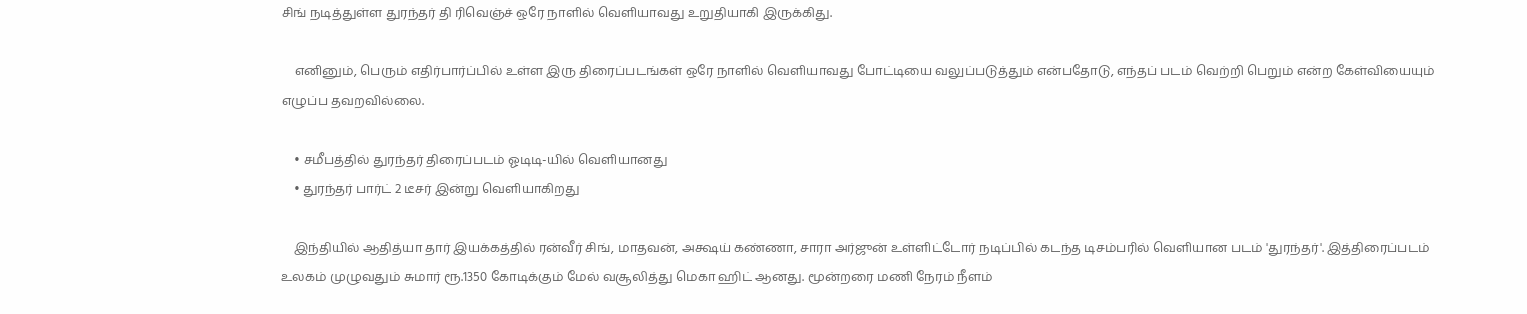சிங் நடித்துள்ள துரந்தர் தி ரிவெஞ்ச் ஒரே நாளில் வெளியாவது உறுதியாகி இருக்கிது.

    எனினும், பெரும் எதிர்பார்ப்பில் உள்ள இரு திரைப்படங்கள் ஒரே நாளில் வெளியாவது போட்டியை வலுப்படுத்தும் என்பதோடு, எந்தப் படம் வெற்றி பெறும் என்ற கேள்வியையும் எழுப்ப தவறவில்லை.

    • சமீபத்தில் துரந்தர் திரைப்படம் ஓடிடி-யில் வெளியானது
    • துரந்தர் பார்ட் 2 டீசர் இன்று வெளியாகிறது

    இந்தியில் ஆதித்யா தார் இயக்கத்தில் ரன்வீர் சிங், மாதவன், அக்ஷய் கண்ணா, சாரா அர்ஜுன் உள்ளிட்டோர் நடிப்பில் கடந்த டிசம்பரில் வெளியான படம் 'துரந்தர்'. இத்திரைப்படம் உலகம் முழுவதும் சுமார் ரூ.1350 கோடிக்கும் மேல் வசூலித்து மெகா ஹிட் ஆனது. மூன்றரை மணி நேரம் நீளம்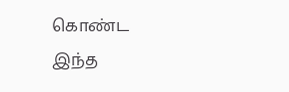கொண்ட இந்த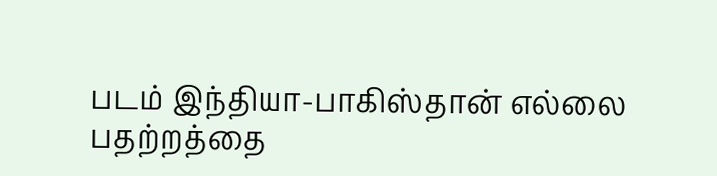படம் இந்தியா-பாகிஸ்தான் எல்லை பதற்றத்தை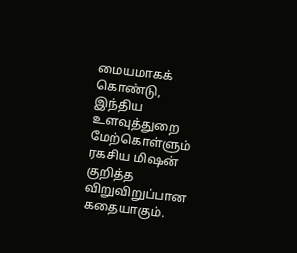மையமாகக் கொண்டு, இந்திய உளவுத்துறை மேற்கொள்ளும் ரகசிய மிஷன் குறித்த விறுவிறுப்பான கதையாகும்.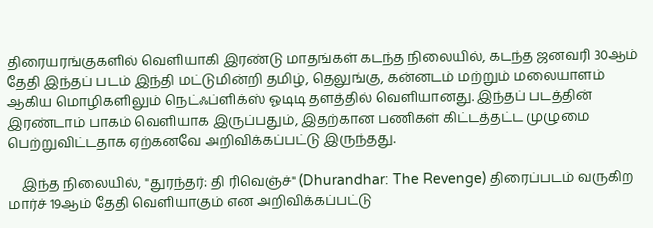திரையரங்குகளில் வெளியாகி இரண்டு மாதங்கள் கடந்த நிலையில், கடந்த ஜனவரி 30ஆம் தேதி இந்தப் படம் இந்தி மட்டுமின்றி தமிழ், தெலுங்கு, கன்னடம் மற்றும் மலையாளம் ஆகிய மொழிகளிலும் நெட்ஃப்ளிக்ஸ் ஓடிடி தளத்தில் வெளியானது. இந்தப் படத்தின் இரண்டாம் பாகம் வெளியாக இருப்பதும், இதற்கான பணிகள் கிட்டத்தட்ட முழுமை பெற்றுவிட்டதாக ஏற்கனவே அறிவிக்கப்பட்டு இருந்தது.

    இந்த நிலையில், "துரந்தர்: தி ரிவெஞ்ச்" (Dhurandhar: The Revenge) திரைப்படம் வருகிற மார்ச் 19ஆம் தேதி வெளியாகும் என அறிவிக்கப்பட்டு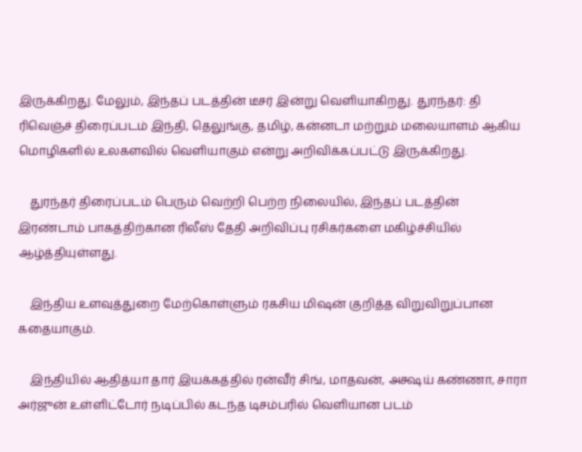இருக்கிறது. மேலும், இந்தப் படத்தின் டீசர் இன்று வெளியாகிறது. துரந்தர்: தி ரிவெஞ்ச் திரைப்படம் இந்தி, தெலுங்கு, தமிழ், கன்னடா மற்றும் மலையாளம் ஆகிய மொழிகளில் உலகளவில் வெளியாகும் என்று அறிவிக்கப்பட்டு இருக்கிறது.

    துரந்தர் திரைப்படம் பெரும் வெற்றி பெற்ற நிலையில், இந்தப் படத்தின் இரண்டாம் பாகத்திற்கான ரிலீஸ் தேதி அறிவிப்பு ரசிகர்களை மகிழ்ச்சியில் ஆழ்த்தியுள்ளது.

    இந்திய உளவுத்துறை மேற்கொள்ளும் ரகசிய மிஷன் குறித்த விறுவிறுப்பான கதையாகும்.

    இந்தியில் ஆதித்யா தார் இயக்கத்தில் ரன்வீர் சிங், மாதவன், அக்ஷய் கண்ணா, சாரா அர்ஜுன் உள்ளிட்டோர் நடிப்பில் கடந்த டிசம்பரில் வெளியான படம்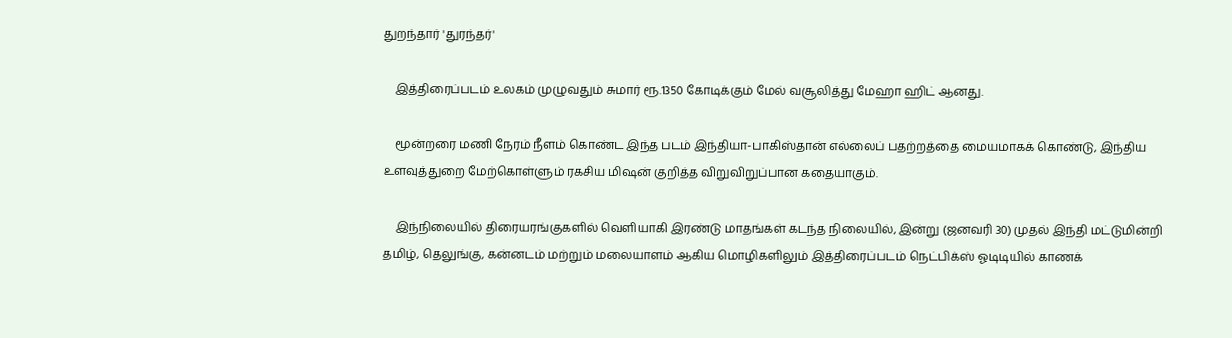துறந்தார் 'துரந்தர்'

    இத்திரைப்படம் உலகம் முழுவதும் சுமார் ரூ.1350 கோடிக்கும் மேல் வசூலித்து மேஹா ஹிட் ஆனது.

    மூன்றரை மணி நேரம் நீளம் கொண்ட இந்த படம் இந்தியா-பாகிஸ்தான் எல்லைப் பதற்றத்தை மையமாகக் கொண்டு, இந்திய உளவுத்துறை மேற்கொள்ளும் ரகசிய மிஷன் குறித்த விறுவிறுப்பான கதையாகும்.

    இந்நிலையில் திரையரங்குகளில் வெளியாகி இரண்டு மாதங்கள் கடந்த நிலையில், இன்று (ஜனவரி 30) முதல் இந்தி மட்டுமின்றி தமிழ், தெலுங்கு, கன்னடம் மற்றும் மலையாளம் ஆகிய மொழிகளிலும் இத்திரைப்படம் நெட்பிக்ஸ் ஓடிடியில் காணக்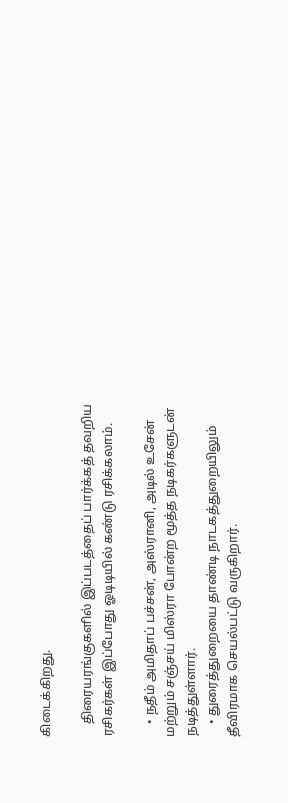கிடைக்கிறது.

    திரையரங்குகளில் இப்படத்தைப் பார்க்கத் தவறிய ரசிகர்கள் இப்போது ஓடிடியில் கண்டு ரசிக்கலாம்.

    • நதீம் அமிதாப் பச்சன், அஸ்ரானி, அடில் உசேன் மற்றும் சஞ்சய் மிஸ்ரா போன்ற மூத்த நடிகர்களுடன் நடித்துள்ளார்.
    • துரைத்துறையை தாண்டி நாடகத்துறையிலும் தீவிரமாக செயல்பட்டு வருகிறார்.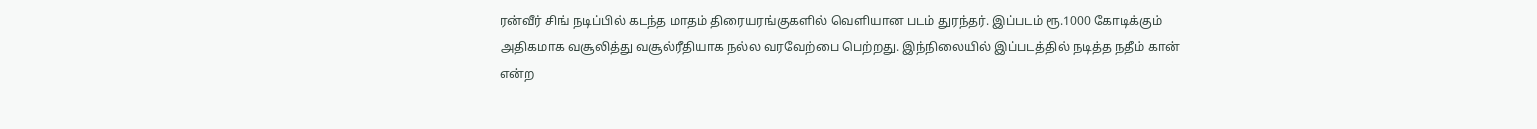ரன்வீர் சிங் நடிப்பில் கடந்த மாதம் திரையரங்குகளில் வெளியான படம் துரந்தர். இப்படம் ரூ.1000 கோடிக்கும் அதிகமாக வசூலித்து வசூல்ரீதியாக நல்ல வரவேற்பை பெற்றது. இந்நிலையில் இப்படத்தில் நடித்த நதீம் கான் என்ற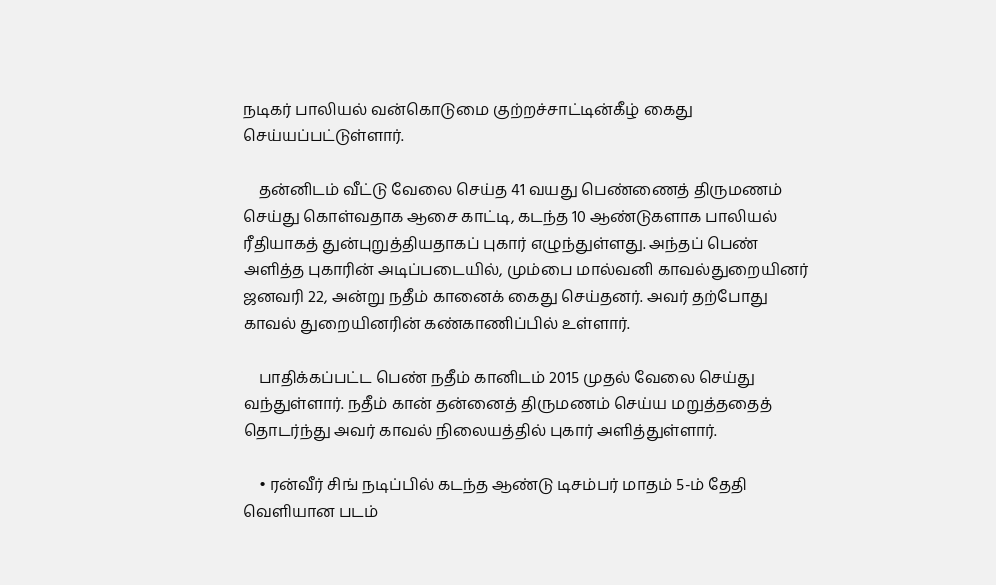நடிகர் பாலியல் வன்கொடுமை குற்றச்சாட்டின்கீழ் கைது செய்யப்பட்டுள்ளார்.

    தன்னிடம் வீட்டு வேலை செய்த 41 வயது பெண்ணைத் திருமணம் செய்து கொள்வதாக ஆசை காட்டி, கடந்த 10 ஆண்டுகளாக பாலியல் ரீதியாகத் துன்புறுத்தியதாகப் புகார் எழுந்துள்ளது. அந்தப் பெண் அளித்த புகாரின் அடிப்படையில், மும்பை மால்வனி காவல்துறையினர் ஜனவரி 22, அன்று நதீம் கானைக் கைது செய்தனர். அவர் தற்போது காவல் துறையினரின் கண்காணிப்பில் உள்ளார்.

    பாதிக்கப்பட்ட பெண் நதீம் கானிடம் 2015 முதல் வேலை செய்து வந்துள்ளார். நதீம் கான் தன்னைத் திருமணம் செய்ய மறுத்ததைத் தொடர்ந்து அவர் காவல் நிலையத்தில் புகார் அளித்துள்ளார்.

    • ரன்வீர் சிங் நடிப்பில் கடந்த ஆண்டு டிசம்பர் மாதம் 5-ம் தேதி வெளியான படம்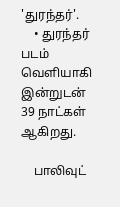'துரந்தர்'.
    • துரந்தர் படம் வெளியாகி இன்றுடன் 39 நாட்கள் ஆகிறது.

    பாலிவுட்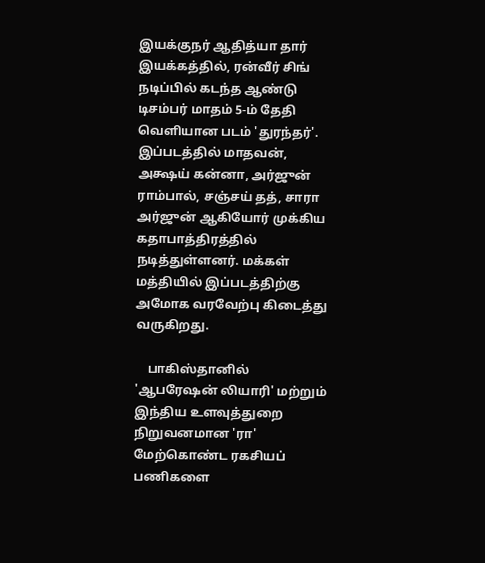இயக்குநர் ஆதித்யா தார் இயக்கத்தில், ரன்வீர் சிங் நடிப்பில் கடந்த ஆண்டு டிசம்பர் மாதம் 5-ம் தேதி வெளியான படம் 'துரந்தர்'. இப்படத்தில் மாதவன், அக்ஷய் கன்னா, அர்ஜுன் ராம்பால், சஞ்சய் தத், சாரா அர்ஜுன் ஆகியோர் முக்கிய கதாபாத்திரத்தில் நடித்துள்ளனர். மக்கள் மத்தியில் இப்படத்திற்கு அமோக வரவேற்பு கிடைத்து வருகிறது.

    பாகிஸ்தானில் 'ஆபரேஷன் லியாரி' மற்றும் இந்திய உளவுத்துறை நிறுவனமான 'ரா' மேற்கொண்ட ரகசியப் பணிகளை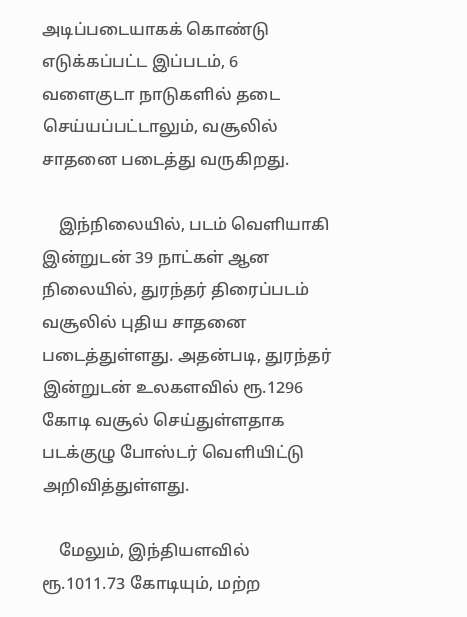அடிப்படையாகக் கொண்டு எடுக்கப்பட்ட இப்படம், 6 வளைகுடா நாடுகளில் தடை செய்யப்பட்டாலும், வசூலில் சாதனை படைத்து வருகிறது.

    இந்நிலையில், படம் வெளியாகி இன்றுடன் 39 நாட்கள் ஆன நிலையில், துரந்தர் திரைப்படம் வசூலில் புதிய சாதனை படைத்துள்ளது. அதன்படி, துரந்தர் இன்றுடன் உலகளவில் ரூ.1296 கோடி வசூல் செய்துள்ளதாக படக்குழு போஸ்டர் வெளியிட்டு அறிவித்துள்ளது.

    மேலும், இந்தியளவில் ரூ.1011.73 கோடியும், மற்ற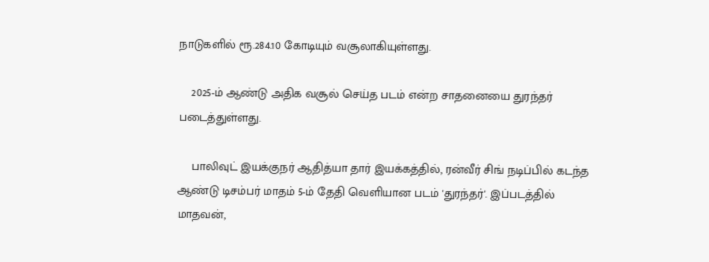நாடுகளில் ரூ.284.10 கோடியும் வசூலாகியுள்ளது.

    2025-ம் ஆண்டு அதிக வசூல் செய்த படம் என்ற சாதனையை துரந்தர் படைத்துள்ளது.

    பாலிவுட் இயக்குநர் ஆதித்யா தார் இயக்கத்தில், ரன்வீர் சிங் நடிப்பில் கடந்த ஆண்டு டிசம்பர் மாதம் 5-ம் தேதி வெளியான படம் 'துரந்தர்'. இப்படத்தில் மாதவன்,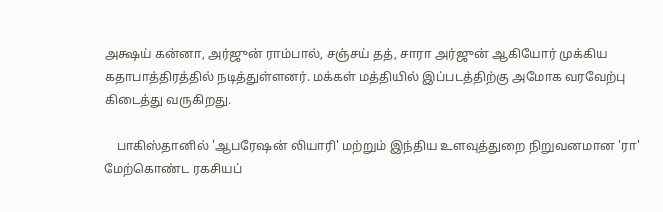அக்ஷய் கன்னா, அர்ஜுன் ராம்பால், சஞ்சய் தத், சாரா அர்ஜுன் ஆகியோர் முக்கிய கதாபாத்திரத்தில் நடித்துள்ளனர். மக்கள் மத்தியில் இப்படத்திற்கு அமோக வரவேற்பு கிடைத்து வருகிறது.

    பாகிஸ்தானில் 'ஆபரேஷன் லியாரி' மற்றும் இந்திய உளவுத்துறை நிறுவனமான 'ரா' மேற்கொண்ட ரகசியப்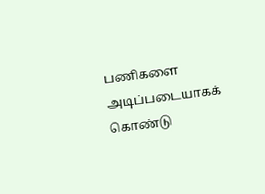பணிகளை அடிப்படையாகக் கொண்டு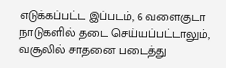எடுக்கப்பட்ட இப்படம், 6 வளைகுடா நாடுகளில் தடை செய்யப்பட்டாலும், வசூலில் சாதனை படைத்து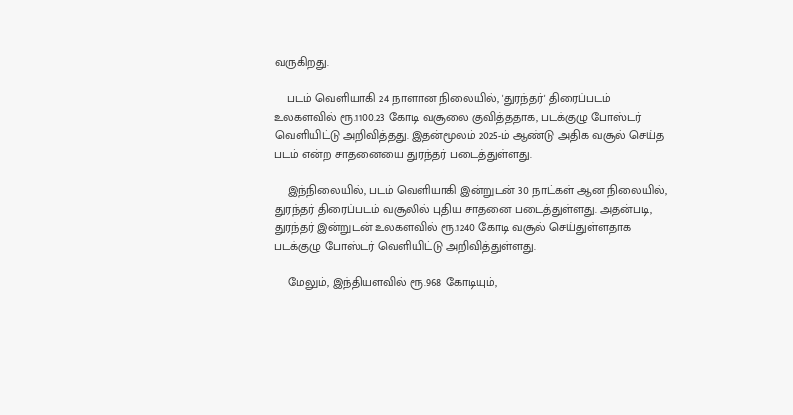வருகிறது.

    படம் வெளியாகி 24 நாளான நிலையில், 'துரந்தர்' திரைப்படம் உலகளவில் ரூ.1100.23 கோடி வசூலை குவித்ததாக, படக்குழு போஸ்டர் வெளியிட்டு அறிவித்தது. இதன்மூலம் 2025-ம் ஆண்டு அதிக வசூல் செய்த படம் என்ற சாதனையை துரந்தர் படைத்துள்ளது.

    இந்நிலையில், படம் வெளியாகி இன்றுடன் 30 நாட்கள் ஆன நிலையில், துரந்தர் திரைப்படம் வசூலில் புதிய சாதனை படைத்துள்ளது. அதன்படி, துரந்தர் இன்றுடன் உலகளவில் ரூ.1240 கோடி வசூல் செய்துள்ளதாக படக்குழு போஸ்டர் வெளியிட்டு அறிவித்துள்ளது.

    மேலும், இந்தியளவில் ரூ.968 கோடியும்,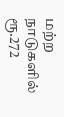மற்ற நாடுகளில் ரூ.272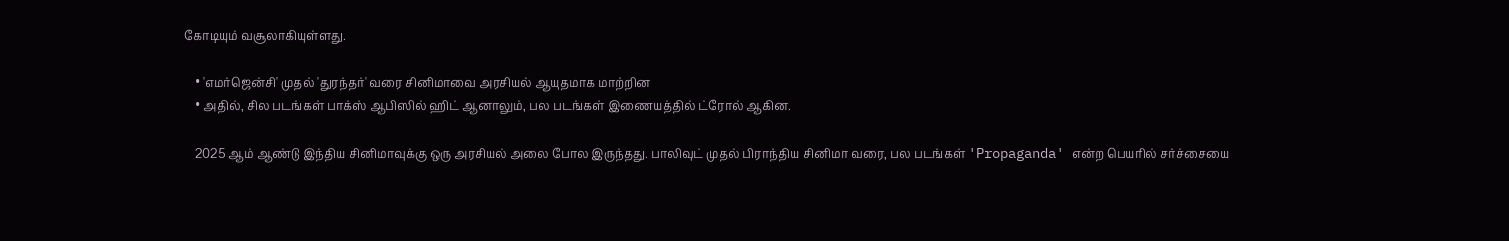கோடியும் வசூலாகியுள்ளது.

    • 'எமர்ஜென்சி' முதல் 'துரந்தர்' வரை சினிமாவை அரசியல் ஆயுதமாக மாற்றின
    • அதில், சில படங்கள் பாக்ஸ் ஆபிஸில் ஹிட் ஆனாலும், பல படங்கள் இணையத்தில் ட்ரோல் ஆகின.

    2025 ஆம் ஆண்டு இந்திய சினிமாவுக்கு ஒரு அரசியல் அலை போல இருந்தது. பாலிவுட் முதல் பிராந்திய சினிமா வரை, பல படங்கள் 'Propaganda' என்ற பெயரில் சர்ச்சையை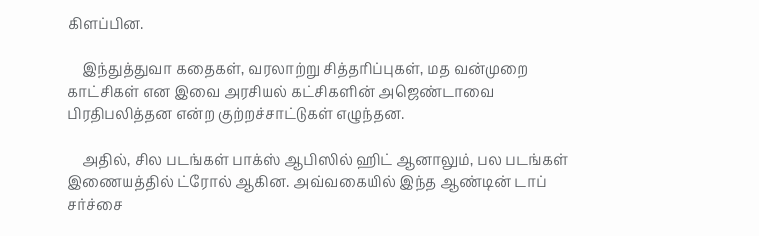கிளப்பின.

    இந்துத்துவா கதைகள், வரலாற்று சித்தரிப்புகள், மத வன்முறை காட்சிகள் என இவை அரசியல் கட்சிகளின் அஜெண்டாவை பிரதிபலித்தன என்ற குற்றச்சாட்டுகள் எழுந்தன.

    அதில், சில படங்கள் பாக்ஸ் ஆபிஸில் ஹிட் ஆனாலும், பல படங்கள் இணையத்தில் ட்ரோல் ஆகின. அவ்வகையில் இந்த ஆண்டின் டாப் சர்ச்சை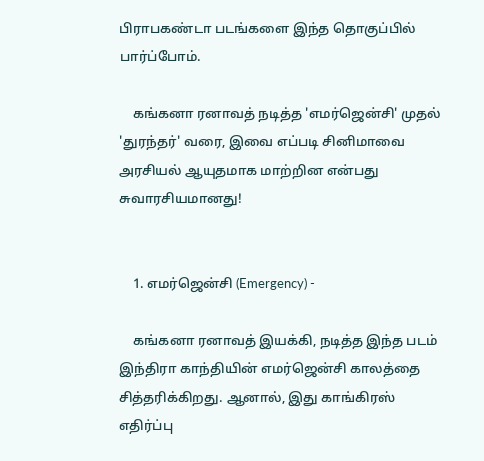பிராபகண்டா படங்களை இந்த தொகுப்பில் பார்ப்போம்.

    கங்கனா ரனாவத் நடித்த 'எமர்ஜென்சி' முதல் 'துரந்தர்' வரை, இவை எப்படி சினிமாவை அரசியல் ஆயுதமாக மாற்றின என்பது சுவாரசியமானது!


    1. எமர்ஜென்சி (Emergency) -

    கங்கனா ரனாவத் இயக்கி, நடித்த இந்த படம் இந்திரா காந்தியின் எமர்ஜென்சி காலத்தை சித்தரிக்கிறது. ஆனால், இது காங்கிரஸ் எதிர்ப்பு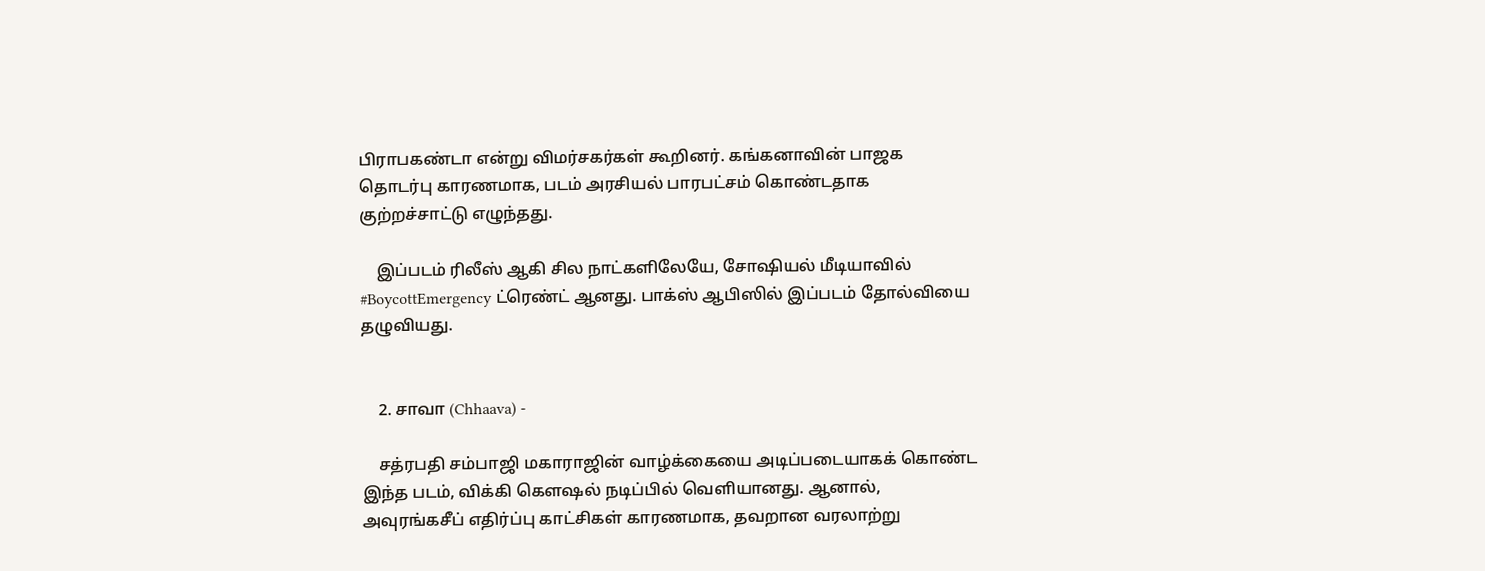பிராபகண்டா என்று விமர்சகர்கள் கூறினர். கங்கனாவின் பாஜக தொடர்பு காரணமாக, படம் அரசியல் பாரபட்சம் கொண்டதாக குற்றச்சாட்டு எழுந்தது.

    இப்படம் ரிலீஸ் ஆகி சில நாட்களிலேயே, சோஷியல் மீடியாவில் #BoycottEmergency ட்ரெண்ட் ஆனது. பாக்ஸ் ஆபிஸில் இப்படம் தோல்வியை தழுவியது.


    2. சாவா (Chhaava) -

    சத்ரபதி சம்பாஜி மகாராஜின் வாழ்க்கையை அடிப்படையாகக் கொண்ட இந்த படம், விக்கி கௌஷல் நடிப்பில் வெளியானது. ஆனால், அவுரங்கசீப் எதிர்ப்பு காட்சிகள் காரணமாக, தவறான வரலாற்று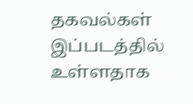தகவல்கள் இப்படத்தில் உள்ளதாக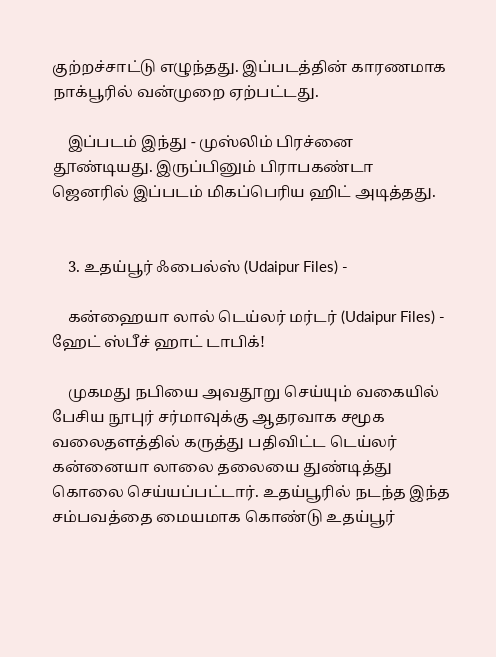குற்றச்சாட்டு எழுந்தது. இப்படத்தின் காரணமாக நாக்பூரில் வன்முறை ஏற்பட்டது.

    இப்படம் இந்து - முஸ்லிம் பிரச்னை தூண்டியது. இருப்பினும் பிராபகண்டா ஜெனரில் இப்படம் மிகப்பெரிய ஹிட் அடித்தது.


    3. உதய்பூர் ஃபைல்ஸ் (Udaipur Files) -

    கன்ஹையா லால் டெய்லர் மர்டர் (Udaipur Files) - ஹேட் ஸ்பீச் ஹாட் டாபிக்!

    முகமது நபியை அவதூறு செய்யும் வகையில் பேசிய நூபுர் சர்மாவுக்கு ஆதரவாக சமூக வலைதளத்தில் கருத்து பதிவிட்ட டெய்லர் கன்னையா லாலை தலையை துண்டித்து கொலை செய்யப்பட்டார். உதய்பூரில் நடந்த இந்த சம்பவத்தை மையமாக கொண்டு உதய்பூர்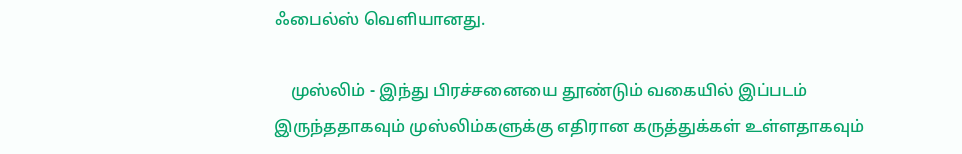ஃபைல்ஸ் வெளியானது.

    முஸ்லிம் - இந்து பிரச்சனையை தூண்டும் வகையில் இப்படம் இருந்ததாகவும் முஸ்லிம்களுக்கு எதிரான கருத்துக்கள் உள்ளதாகவும்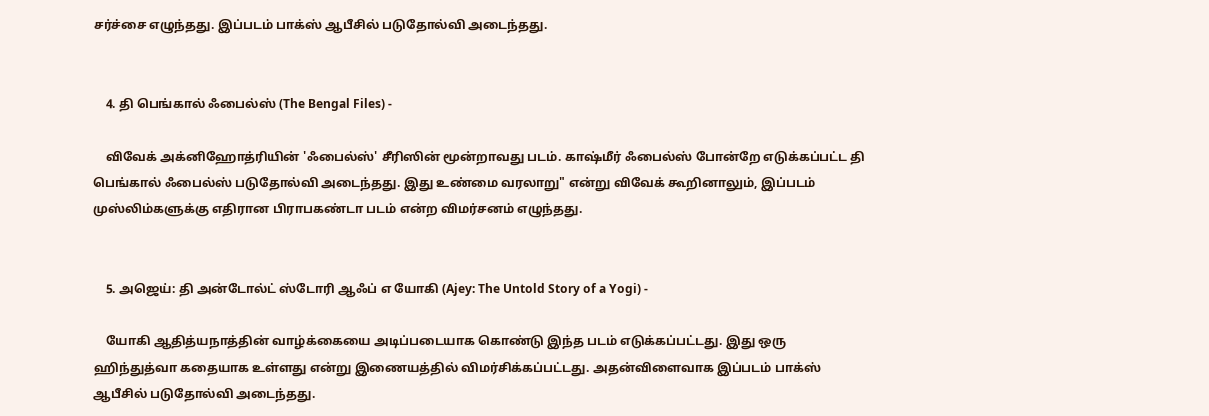சர்ச்சை எழுந்தது. இப்படம் பாக்ஸ் ஆபீசில் படுதோல்வி அடைந்தது.


    4. தி பெங்கால் ஃபைல்ஸ் (The Bengal Files) -

    விவேக் அக்னிஹோத்ரியின் 'ஃபைல்ஸ்' சீரிஸின் மூன்றாவது படம். காஷ்மீர் ஃபைல்ஸ் போன்றே எடுக்கப்பட்ட தி பெங்கால் ஃபைல்ஸ் படுதோல்வி அடைந்தது. இது உண்மை வரலாறு" என்று விவேக் கூறினாலும், இப்படம் முஸ்லிம்களுக்கு எதிரான பிராபகண்டா படம் என்ற விமர்சனம் எழுந்தது.


    5. அஜெய்: தி அன்டோல்ட் ஸ்டோரி ஆஃப் எ யோகி (Ajey: The Untold Story of a Yogi) -

    யோகி ஆதித்யநாத்தின் வாழ்க்கையை அடிப்படையாக கொண்டு இந்த படம் எடுக்கப்பட்டது. இது ஒரு ஹிந்துத்வா கதையாக உள்ளது என்று இணையத்தில் விமர்சிக்கப்பட்டது. அதன்விளைவாக இப்படம் பாக்ஸ் ஆபீசில் படுதோல்வி அடைந்தது.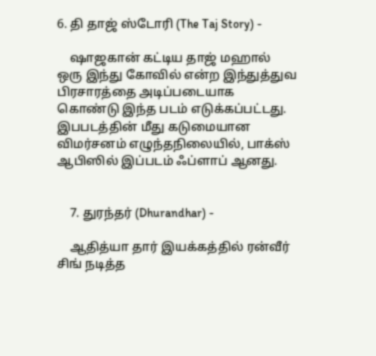6. தி தாஜ் ஸ்டோரி (The Taj Story) -

    ஷாஜகான் கட்டிய தாஜ் மஹால் ஒரு இந்து கோவில் என்ற இந்துத்துவ பிரசாரத்தை அடிப்படையாக கொண்டு இந்த படம் எடுக்கப்பட்டது. இபபடத்தின் மீது கடுமையான விமர்சனம் எழுந்தநிலையில், பாக்ஸ் ஆபிஸில் இப்படம் ஃப்ளாப் ஆனது.


    7. துரந்தர் (Dhurandhar) -

    ஆதித்யா தார் இயக்கத்தில் ரன்வீர் சிங் நடித்த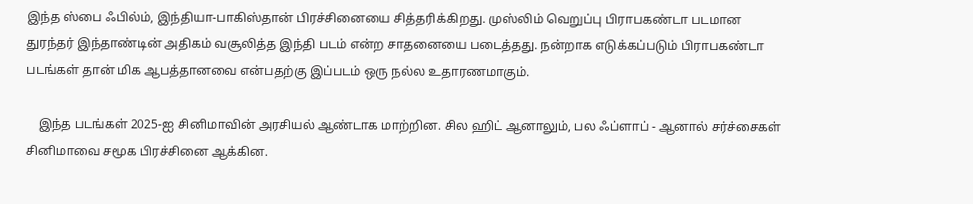இந்த ஸ்பை ஃபில்ம், இந்தியா-பாகிஸ்தான் பிரச்சினையை சித்தரிக்கிறது. முஸ்லிம் வெறுப்பு பிராபகண்டா படமான துரந்தர் இந்தாண்டின் அதிகம் வசூலித்த இந்தி படம் என்ற சாதனையை படைத்தது. நன்றாக எடுக்கப்படும் பிராபகண்டா படங்கள் தான் மிக ஆபத்தானவை என்பதற்கு இப்படம் ஒரு நல்ல உதாரணமாகும்.

    இந்த படங்கள் 2025-ஐ சினிமாவின் அரசியல் ஆண்டாக மாற்றின. சில ஹிட் ஆனாலும், பல ஃப்ளாப் - ஆனால் சர்ச்சைகள் சினிமாவை சமூக பிரச்சினை ஆக்கின.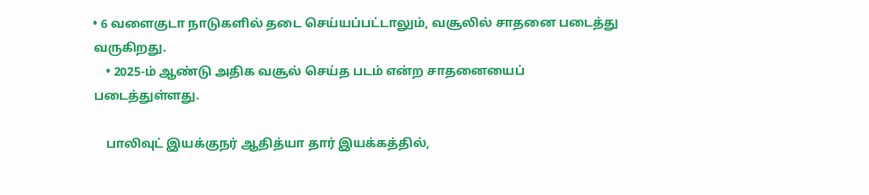• 6 வளைகுடா நாடுகளில் தடை செய்யப்பட்டாலும், வசூலில் சாதனை படைத்து வருகிறது.
    • 2025-ம் ஆண்டு அதிக வசூல் செய்த படம் என்ற சாதனையைப் படைத்துள்ளது.

    பாலிவுட் இயக்குநர் ஆதித்யா தார் இயக்கத்தில்,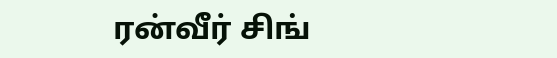ரன்வீர் சிங்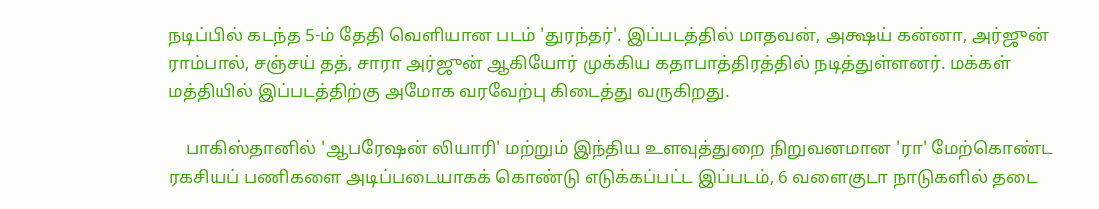நடிப்பில் கடந்த 5-ம் தேதி வெளியான படம் 'துரந்தர்'. இப்படத்தில் மாதவன், அக்ஷய் கன்னா, அர்ஜுன் ராம்பால், சஞ்சய் தத், சாரா அர்ஜுன் ஆகியோர் முக்கிய கதாபாத்திரத்தில் நடித்துள்ளனர். மக்கள் மத்தியில் இப்படத்திற்கு அமோக வரவேற்பு கிடைத்து வருகிறது.

    பாகிஸ்தானில் 'ஆபரேஷன் லியாரி' மற்றும் இந்திய உளவுத்துறை நிறுவனமான 'ரா' மேற்கொண்ட ரகசியப் பணிகளை அடிப்படையாகக் கொண்டு எடுக்கப்பட்ட இப்படம், 6 வளைகுடா நாடுகளில் தடை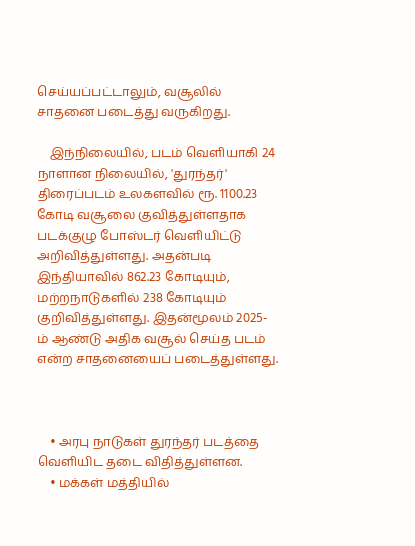செய்யப்பட்டாலும், வசூலில் சாதனை படைத்து வருகிறது.

    இந்நிலையில், படம் வெளியாகி 24 நாளான நிலையில், 'துரந்தர்' திரைப்படம் உலகளவில் ரூ. 1100.23 கோடி வசூலை குவித்துள்ளதாக படக்குழு போஸ்டர் வெளியிட்டு அறிவித்துள்ளது. அதன்படி இந்தியாவில் 862.23 கோடியும், மற்றநாடுகளில் 238 கோடியும் குறிவித்துள்ளது. இதன்மூலம் 2025-ம் ஆண்டு அதிக வசூல் செய்த படம் என்ற சாதனையைப் படைத்துள்ளது.



    • அரபு நாடுகள் துரந்தர் படத்தை வெளியிட தடை விதித்துள்ளன.
    • மக்கள் மத்தியில்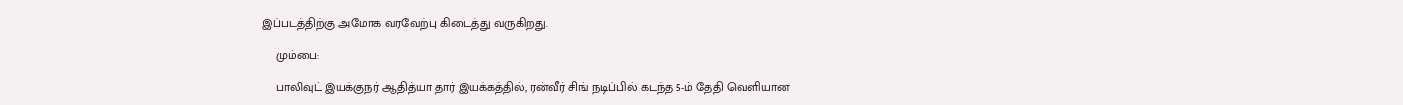இப்படத்திற்கு அமோக வரவேற்பு கிடைத்து வருகிறது.

    மும்பை:

    பாலிவுட் இயக்குநர் ஆதித்யா தார் இயக்கத்தில், ரன்வீர் சிங் நடிப்பில் கடந்த 5-ம் தேதி வெளியான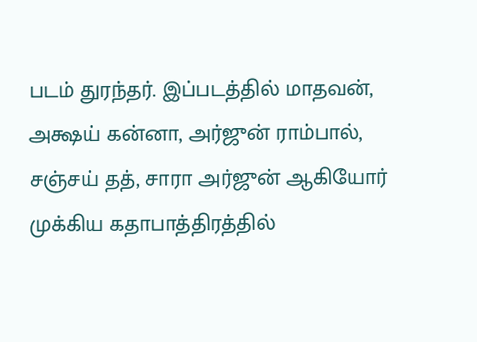படம் துரந்தர். இப்படத்தில் மாதவன், அக்ஷய் கன்னா, அர்ஜுன் ராம்பால், சஞ்சய் தத், சாரா அர்ஜுன் ஆகியோர் முக்கிய கதாபாத்திரத்தில்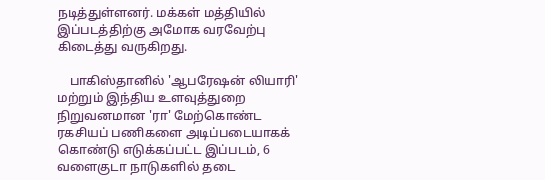நடித்துள்ளனர். மக்கள் மத்தியில் இப்படத்திற்கு அமோக வரவேற்பு கிடைத்து வருகிறது.

    பாகிஸ்தானில் 'ஆபரேஷன் லியாரி' மற்றும் இந்திய உளவுத்துறை நிறுவனமான 'ரா' மேற்கொண்ட ரகசியப் பணிகளை அடிப்படையாகக் கொண்டு எடுக்கப்பட்ட இப்படம், 6 வளைகுடா நாடுகளில் தடை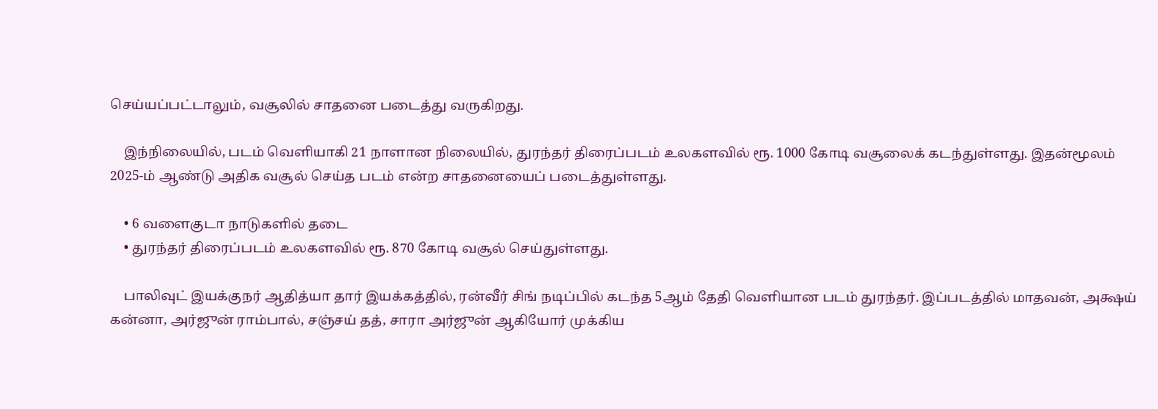செய்யப்பட்டாலும், வசூலில் சாதனை படைத்து வருகிறது.

    இந்நிலையில், படம் வெளியாகி 21 நாளான நிலையில், துரந்தர் திரைப்படம் உலகளவில் ரூ. 1000 கோடி வசூலைக் கடந்துள்ளது. இதன்மூலம் 2025-ம் ஆண்டு அதிக வசூல் செய்த படம் என்ற சாதனையைப் படைத்துள்ளது.

    • 6 வளைகுடா நாடுகளில் தடை
    • துரந்தர் திரைப்படம் உலகளவில் ரூ. 870 கோடி வசூல் செய்துள்ளது.

    பாலிவுட் இயக்குநர் ஆதித்யா தார் இயக்கத்தில், ரன்வீர் சிங் நடிப்பில் கடந்த 5ஆம் தேதி வெளியான படம் துரந்தர். இப்படத்தில் மாதவன், அக்ஷய் கன்னா, அர்ஜுன் ராம்பால், சஞ்சய் தத், சாரா அர்ஜுன் ஆகியோர் முக்கிய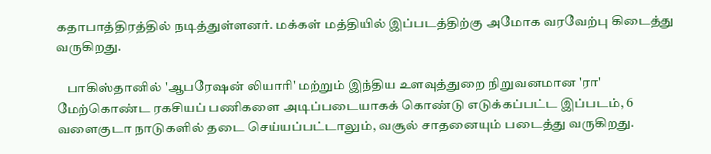கதாபாத்திரத்தில் நடித்துள்ளனர். மக்கள் மத்தியில் இப்படத்திற்கு அமோக வரவேற்பு கிடைத்து வருகிறது.

    பாகிஸ்தானில் 'ஆபரேஷன் லியாரி' மற்றும் இந்திய உளவுத்துறை நிறுவனமான 'ரா' மேற்கொண்ட ரகசியப் பணிகளை அடிப்படையாகக் கொண்டு எடுக்கப்பட்ட இப்படம், 6 வளைகுடா நாடுகளில் தடை செய்யப்பட்டாலும், வசூல் சாதனையும் படைத்து வருகிறது.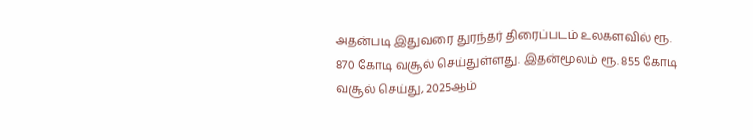அதன்படி இதுவரை துரந்தர் திரைப்படம் உலகளவில் ரூ. 870 கோடி வசூல் செய்துள்ளது. இதன்மூலம் ரூ. 855 கோடி வசூல் செய்து, 2025ஆம்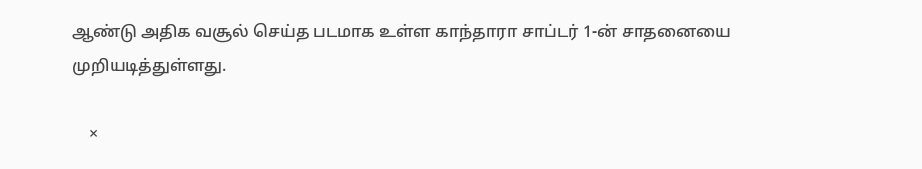ஆண்டு அதிக வசூல் செய்த படமாக உள்ள காந்தாரா சாப்டர் 1-ன் சாதனையை முறியடித்துள்ளது.

    ×